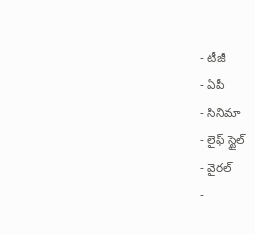- టీజీ
- ఏపీ
- సినిమా
- లైఫ్ స్టైల్
- వైరల్
-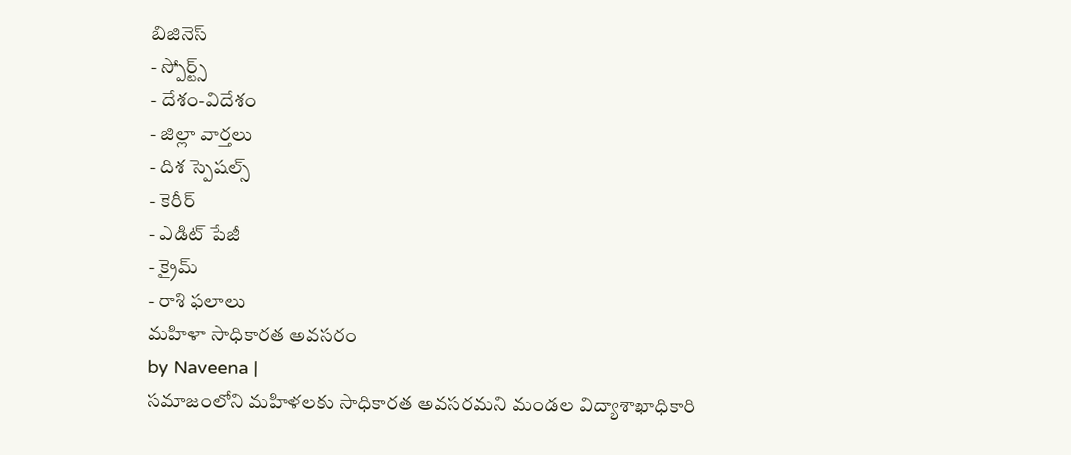బిజినెస్
- స్పోర్ట్స్
- దేశం-విదేశం
- జిల్లా వార్తలు
- దిశ స్పెషల్స్
- కెరీర్
- ఎడిట్ పేజీ
- క్రైమ్
- రాశి ఫలాలు
మహిళా సాధికారత అవసరం
by Naveena |
సమాజంలోని మహిళలకు సాధికారత అవసరమని మండల విద్యాశాఖాధికారి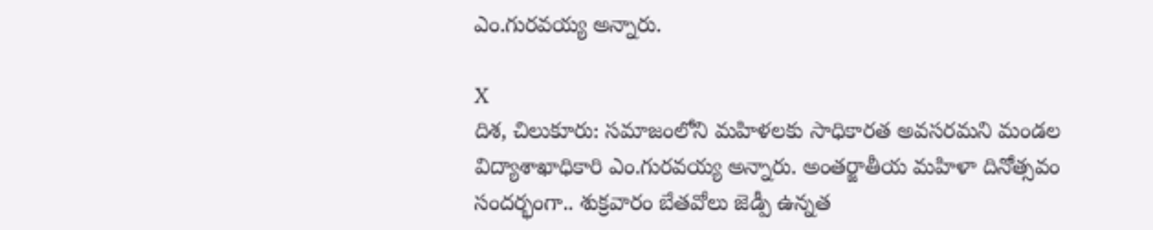ఎం.గురవయ్య అన్నారు.

X
దిశ, చిలుకూరు: సమాజంలోని మహిళలకు సాధికారత అవసరమని మండల విద్యాశాఖాధికారి ఎం.గురవయ్య అన్నారు. అంతర్జాతీయ మహిళా దినోత్సవం సందర్భంగా.. శుక్రవారం బేతవోలు జెడ్పీ ఉన్నత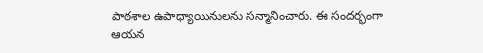పాఠశాల ఉపాధ్యాయినులను సన్మానించారు. ఈ సందర్భంగా ఆయన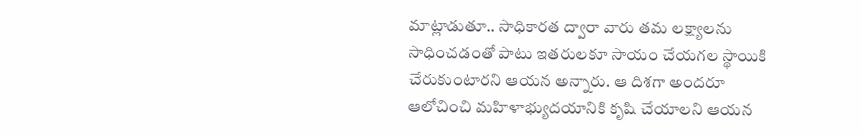మాట్లాడుతూ.. సాధికారత ద్వారా వారు తమ లక్ష్యాలను సాధించడంతో పాటు ఇతరులకూ సాయం చేయగల స్థాయికి చేరుకుంటారని ఆయన అన్నారు. ఆ దిశగా అందరూ ఆలోచించి మహిళాభ్యుదయానికి కృషి చేయాలని ఆయన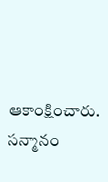ఆకాంక్షించారు. సన్మానం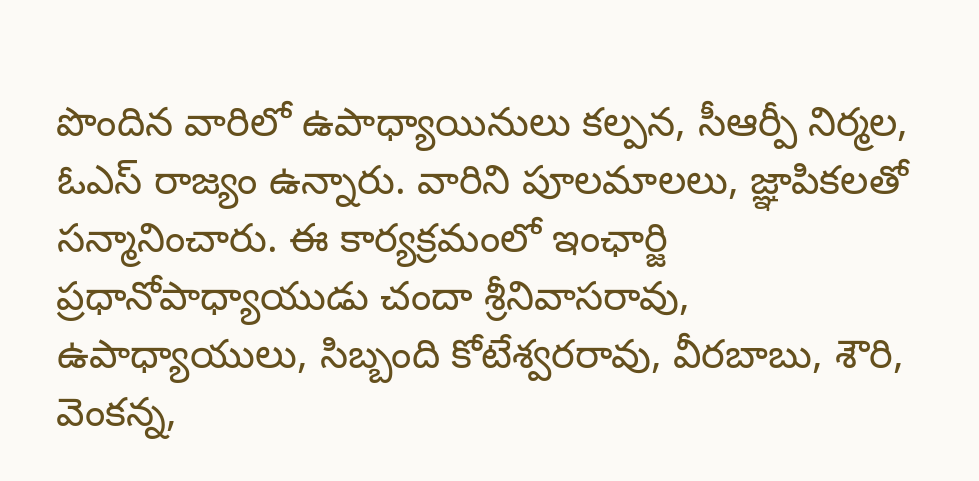పొందిన వారిలో ఉపాధ్యాయినులు కల్పన, సీఆర్పీ నిర్మల, ఓఎస్ రాజ్యం ఉన్నారు. వారిని పూలమాలలు, జ్ఞాపికలతో సన్మానించారు. ఈ కార్యక్రమంలో ఇంఛార్జి ప్రధానోపాధ్యాయుడు చందా శ్రీనివాసరావు, ఉపాధ్యాయులు, సిబ్బంది కోటేశ్వరరావు, వీరబాబు, శౌరి, వెంకన్న,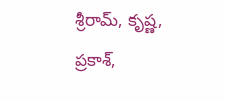శ్రీరామ్, కృష్ణ, ప్రకాశ్,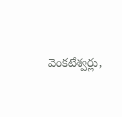వెంకటేశ్వర్లు,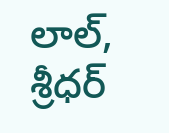లాల్, శ్రీధర్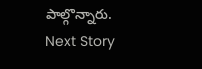పాల్గొన్నారు.
Next Story